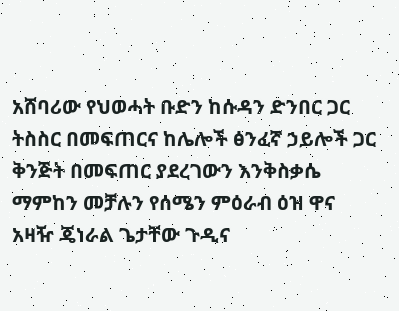አሸባሪው የህወሓት ቡድን ከሱዳን ድንበር ጋር ትስስር በመፍጠርና ከሌሎች ፅንፈኛ ኃይሎች ጋር ቅንጅት በመፍጠር ያደረገውን እንቅስቃሴ ማምከን መቻሉን የሰሜን ምዕራብ ዕዝ ዋና አዛዥ ጄነራል ጌታቸው ጉዲና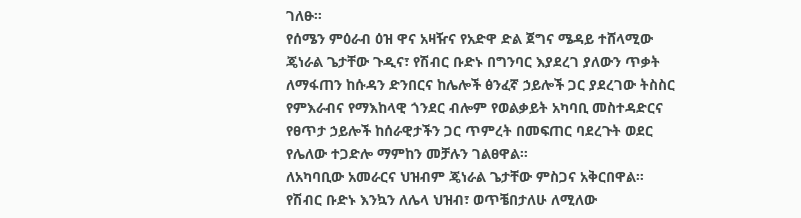ገለፁ።
የሰሜን ምዕራብ ዕዝ ዋና አዛዥና የአድዋ ድል ጀግና ሜዳይ ተሸላሚው ጄነራል ጌታቸው ጉዲና፣ የሽብር ቡድኑ በግንባር እያደረገ ያለውን ጥቃት ለማፋጠን ከሱዳን ድንበርና ከሌሎች ፅንፈኛ ኃይሎች ጋር ያደረገው ትስስር የምእራብና የማእከላዊ ጎንደር ብሎም የወልቃይት አካባቢ መስተዳድርና የፀጥታ ኃይሎች ከሰራዊታችን ጋር ጥምረት በመፍጠር ባደረጉት ወደር የሌለው ተጋድሎ ማምከን መቻሉን ገልፀዋል።
ለአካባቢው አመራርና ህዝብም ጄነራል ጌታቸው ምስጋና አቅርበዋል።
የሽብር ቡድኑ እንኳን ለሌላ ህዝብ፣ ወጥቼበታለሁ ለሚለው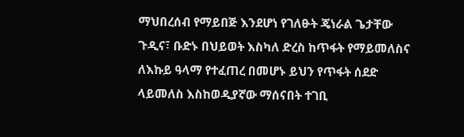ማህበረሰብ የማይበጅ እንደሆነ የገለፁት ጄነራል ጌታቸው ጉዲና፣ ቡድኑ በህይወት እስካለ ድረስ ከጥፋት የማይመለስና ለእኩይ ዓላማ የተፈጠረ በመሆኑ ይህን የጥፋት ሰደድ ላይመለስ እስከወዲያኛው ማሰናበት ተገቢ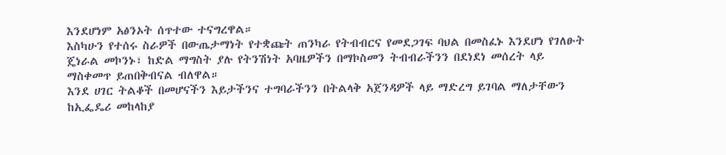እንደሆነም አፅንኦት ሰጥተው ተናግረዋል።
እስካሁን የተሰሩ ስራዎች በውጤታማነት የተቋጩት ጠንካራ የትብብርና የመደጋገፍ ባህል በመስፈኑ እንደሆነ የገለፁት ጄነራል መኮንኑ፣ ከድል ማግስት ያሉ የትንሽነት አባዜዎችን በማኮስመን ትብብራችንን በደነደነ መሰረት ላይ ማስቀመጥ ይጠበቅብናል ብለዋል።
እንደ ሀገር ትልቆች በመሆናችን እይታችንና ተግባራችንን በትልላቅ አጀንዳዎች ላይ ማድረግ ይገባል ማለታቸውን ከኢፌዴሪ መከላከያ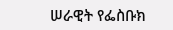ሠራዊት የፌስቡክ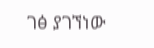ገፅ ያገኘነው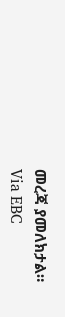መረጃ ያመለክታል።
Via EBC